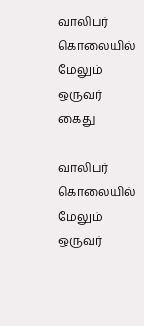வாலிபர் கொலையில் மேலும் ஒருவர் கைது

வாலிபர் கொலையில் மேலும் ஒருவர்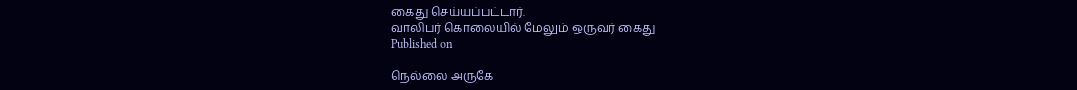கைது செய்யப்பட்டார்.
வாலிபர் கொலையில் மேலும் ஒருவர் கைது
Published on

நெல்லை அருகே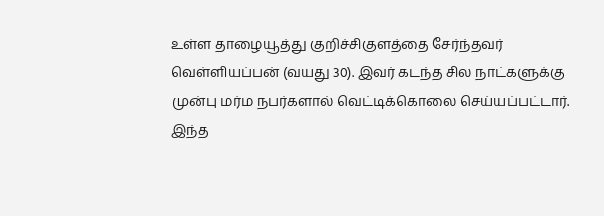உள்ள தாழையூத்து குறிச்சிகுளத்தை சேர்ந்தவர் வெள்ளியப்பன் (வயது 30). இவர் கடந்த சில நாட்களுக்கு முன்பு மர்ம நபர்களால் வெட்டிக்கொலை செய்யப்பட்டார். இந்த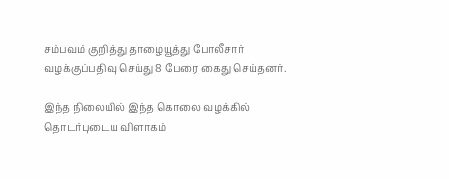சம்பவம் குறித்து தாழையூத்து போலீசார் வழக்குப்பதிவு செய்து 8 பேரை கைது செய்தனர்.

இந்த நிலையில் இந்த கொலை வழக்கில் தொடர்புடைய விளாகம்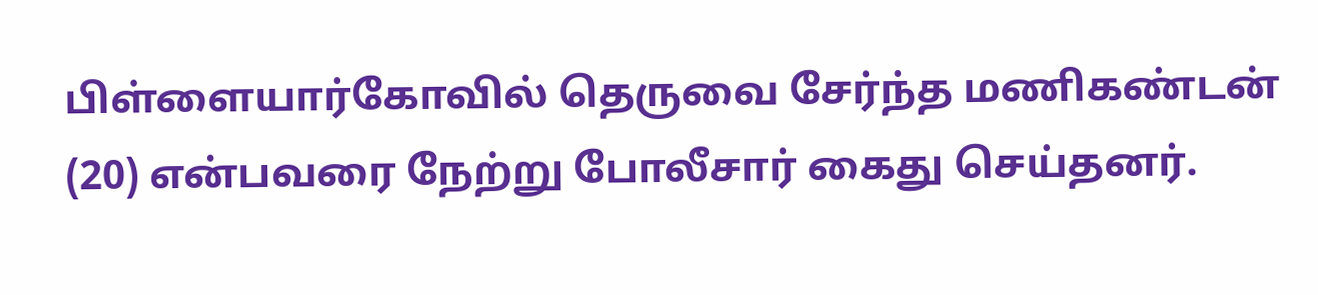பிள்ளையார்கோவில் தெருவை சேர்ந்த மணிகண்டன் (20) என்பவரை நேற்று போலீசார் கைது செய்தனர்.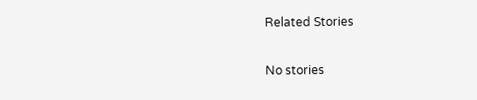Related Stories

No stories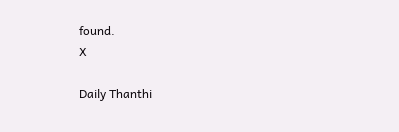found.
X

Daily Thanthi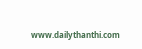www.dailythanthi.com